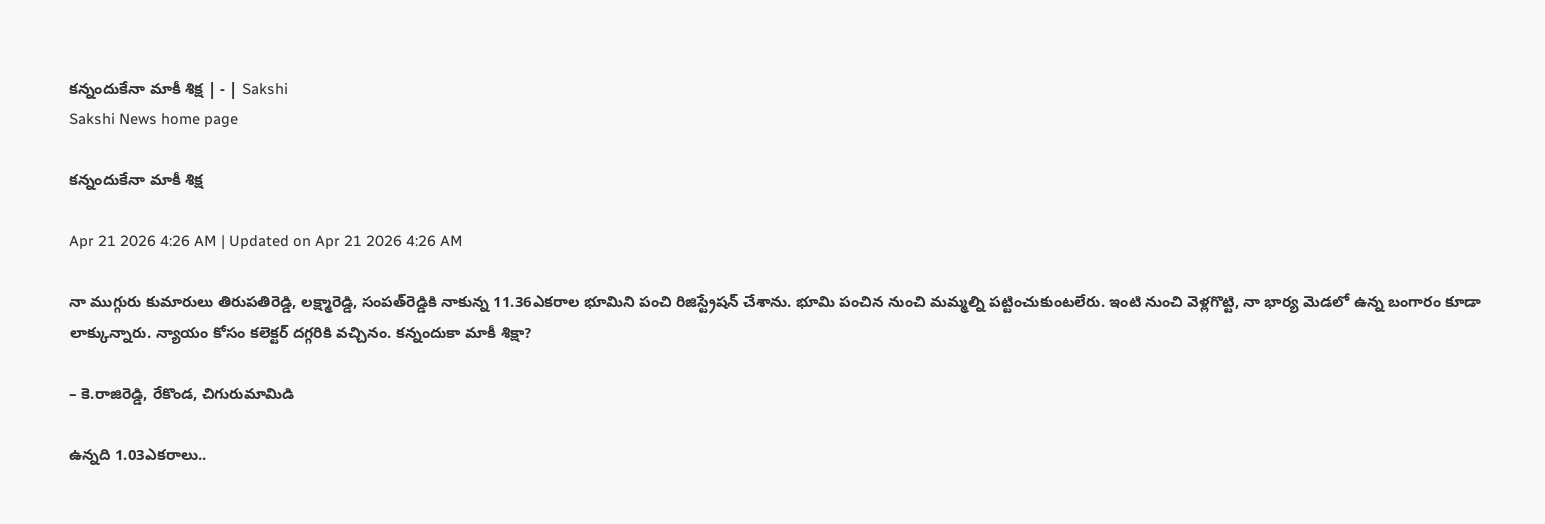కన్నందుకేనా మాకీ శిక్ష | - | Sakshi
Sakshi News home page

కన్నందుకేనా మాకీ శిక్ష

Apr 21 2026 4:26 AM | Updated on Apr 21 2026 4:26 AM

నా ముగ్గురు కుమారులు తిరుపతిరెడ్డి, లక్ష్మారెడ్డి, సంపత్‌రెడ్డికి నాకున్న 11.36ఎకరాల భూమిని పంచి రిజిస్ట్రేషన్‌ చేశాను. భూమి పంచిన నుంచి మమ్మల్ని పట్టించుకుంటలేరు. ఇంటి నుంచి వెళ్లగొట్టి, నా భార్య మెడలో ఉన్న బంగారం కూడా లాక్కున్నారు. న్యాయం కోసం కలెక్టర్‌ దగ్గరికి వచ్చినం. కన్నందుకా మాకీ శిక్షా?

– కె.రాజిరెడ్డి, రేకొండ, చిగురుమామిడి

ఉన్నది 1.03ఎకరాలు..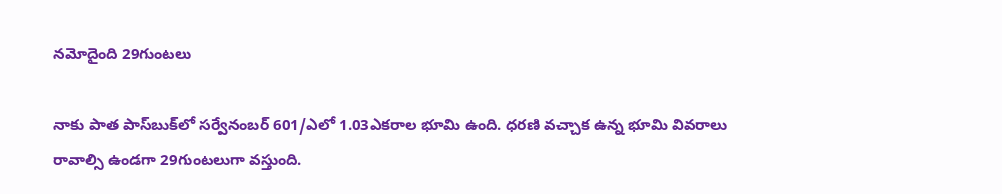నమోదైంది 29గుంటలు

నాకు పాత పాస్‌బుక్‌లో సర్వేనంబర్‌ 601/ఎలో 1.03ఎకరాల భూమి ఉంది. ధరణి వచ్చాక ఉన్న భూమి వివరాలు రావాల్సి ఉండగా 29గుంటలుగా వస్తుంది.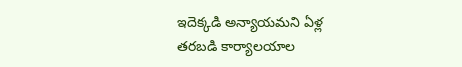ఇదెక్కడి అన్యాయమని ఏళ్ల తరబడి కార్యాలయాల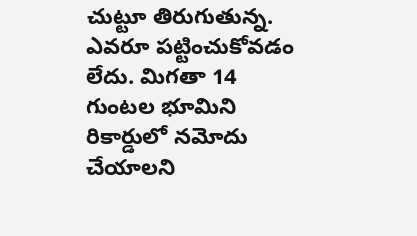చుట్టూ తిరుగుతున్న. ఎవరూ పట్టించుకోవడం లేదు. మిగతా 14 గుంటల భూమిని రికార్డులో నమోదు చేయాలని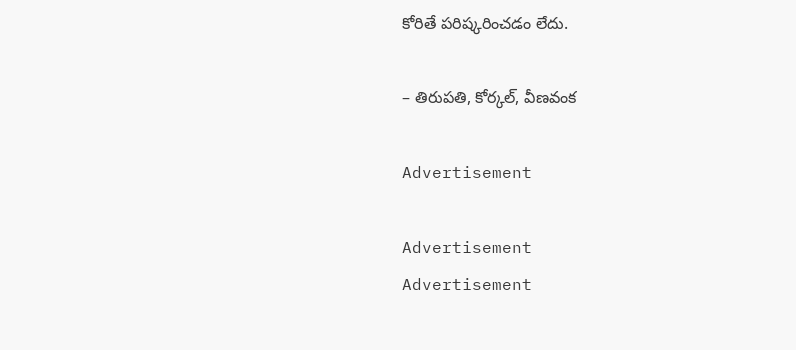కోరితే పరిష్కరించడం లేదు.

– తిరుపతి, కోర్కల్‌, వీణవంక

Advertisement

Advertisement
Advertisement